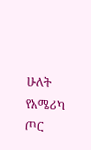ሁለት የአሜሪካ ጦር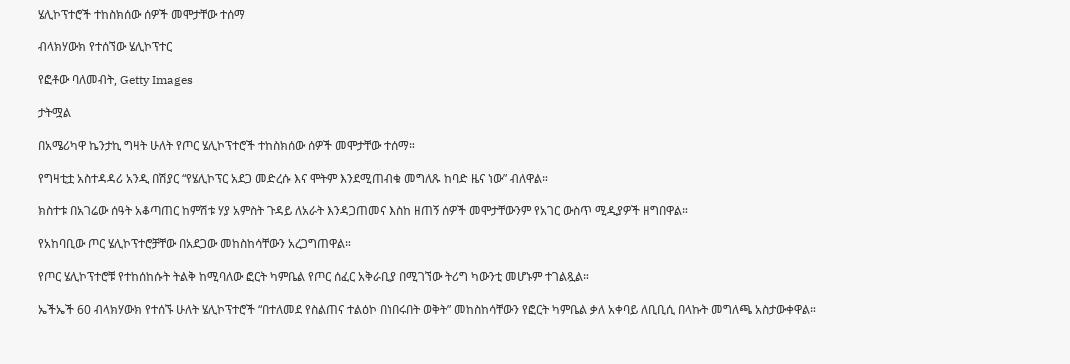ሄሊኮፕተሮች ተከስክሰው ሰዎች መሞታቸው ተሰማ

ብላክሃውክ የተሰኘው ሄሊኮፕተር

የፎቶው ባለመብት, Getty Images

ታትሟል

በአሜሪካዋ ኬንታኪ ግዛት ሁለት የጦር ሄሊኮፕተሮች ተከስክሰው ሰዎች መሞታቸው ተሰማ።

የግዛቲቷ አስተዳዳሪ አንዲ በሽያር “የሄሊኮፕር አደጋ መድረሱ እና ሞትም እንደሚጠብቁ መግለጹ ከባድ ዜና ነው” ብለዋል።

ክስተቱ በአገሬው ሰዓት አቆጣጠር ከምሽቱ ሃያ አምስት ጉዳይ ለአራት እንዳጋጠመና እስከ ዘጠኝ ሰዎች መሞታቸውንም የአገር ውስጥ ሚዲያዎች ዘግበዋል።

የአከባቢው ጦር ሄሊኮፕተሮቻቸው በአደጋው መከስከሳቸውን አረጋግጠዋል።

የጦር ሄሊኮፕተሮቹ የተከሰከሱት ትልቅ ከሚባለው ፎርት ካምቤል የጦር ሰፈር አቅራቢያ በሚገኘው ትሪግ ካውንቲ መሆኑም ተገልጿል።

ኤችኤች 60 ብላክሃውክ የተሰኙ ሁለት ሄሊኮፕተሮች “በተለመደ የስልጠና ተልዕኮ በነበሩበት ወቅት” መከስከሳቸውን የፎርት ካምቤል ቃለ አቀባይ ለቢቢሲ በላኩት መግለጫ አስታውቀዋል።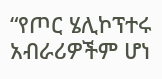“የጦር ሄሊኮፕተሩ አብራሪዎችም ሆነ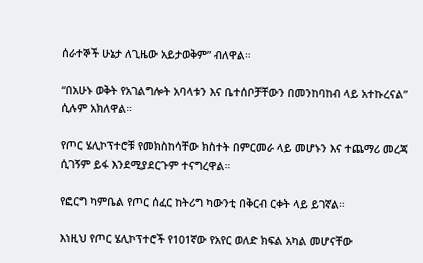ሰራተኞች ሁኔታ ለጊዜው አይታወቅም” ብለዋል።

“በአሁኑ ወቅት የአገልግሎት አባላቱን እና ቤተሰቦቻቸውን በመንከባከብ ላይ አተኩረናል” ሲሉም አክለዋል።

የጦር ሄሊኮፕተሮቹ የመክስከሳቸው ክስተት በምርመራ ላይ መሆኑን እና ተጨማሪ መረጃ ሲገኝም ይፋ እንደሚያደርጉም ተናግረዋል።

የፎርግ ካምቤል የጦር ሰፈር ከትሪግ ካውንቲ በቅርብ ርቀት ላይ ይገኛል።

እነዚህ የጦር ሄሊኮፕተሮች የ101ኛው የአየር ወለድ ክፍል አካል መሆናቸው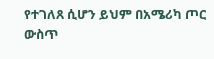የተገለጸ ሲሆን ይህም በአሜሪካ ጦር ውስጥ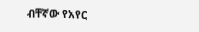ብቸኛው የአየር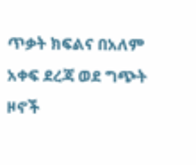ጥቃት ክፍልና በአለም አቀፍ ደረጃ ወደ ግጭት ዞኖች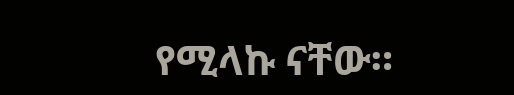የሚላኩ ናቸው።